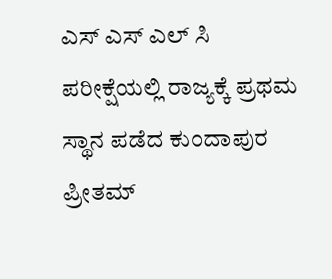ಎಸ್ ಎಸ್ ಎಲ್ ಸಿ ಪರೀಕ್ಷೆಯಲ್ಲಿ ರಾಜ್ಯಕ್ಕೆ ಪ್ರಥಮ ಸ್ಥಾನ ಪಡೆದ ಕುಂದಾಪುರ ಪ್ರೀತಮ್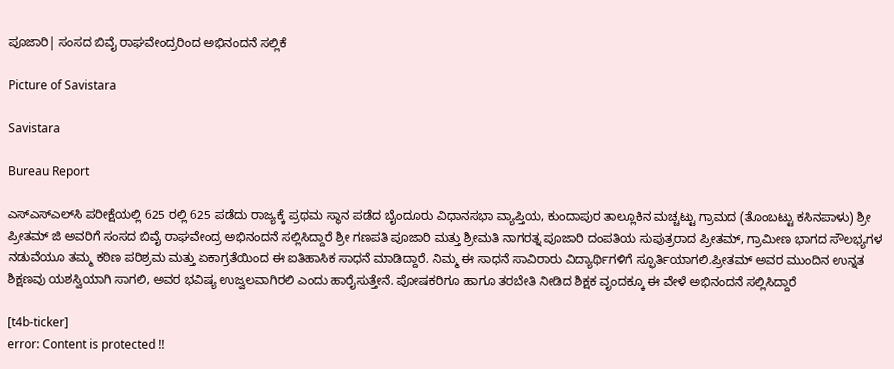ಪೂಜಾರಿ| ಸಂಸದ ಬಿವೈ ರಾಘವೇಂದ್ರರಿಂದ ಅಭಿನಂದನೆ ಸಲ್ಲಿಕೆ

Picture of Savistara

Savistara

Bureau Report

ಎಸ್‌ಎಸ್‌ಎಲ್‌ಸಿ ಪರೀಕ್ಷೆಯಲ್ಲಿ 625 ರಲ್ಲಿ 625 ಪಡೆದು ರಾಜ್ಯಕ್ಕೆ ಪ್ರಥಮ ಸ್ಥಾನ ಪಡೆದ ಬೈಂದೂರು ವಿಧಾನಸಭಾ ವ್ಯಾಪ್ತಿಯ, ಕುಂದಾಪುರ ತಾಲ್ಲೂಕಿನ ಮಚ್ಚಟ್ಟು ಗ್ರಾಮದ (ತೊಂಬಟ್ಟು ಕಸಿನಪಾಳು) ಶ್ರೀ ಪ್ರೀತಮ್‌ ಜಿ ಅವರಿಗೆ ಸಂಸದ ಬಿವೈ ರಾಘವೇಂದ್ರ ಅಭಿನಂದನೆ ಸಲ್ಲಿಸಿದ್ದಾರೆ ಶ್ರೀ ಗಣಪತಿ ಪೂಜಾರಿ ಮತ್ತು ಶ್ರೀಮತಿ ನಾಗರತ್ನ ಪೂಜಾರಿ ದಂಪತಿಯ ಸುಪುತ್ರರಾದ ಪ್ರೀತಮ್, ಗ್ರಾಮೀಣ ಭಾಗದ ಸೌಲಭ್ಯಗಳ ನಡುವೆಯೂ ತಮ್ಮ ಕಠಿಣ ಪರಿಶ್ರಮ ಮತ್ತು ಏಕಾಗ್ರತೆಯಿಂದ ಈ ಐತಿಹಾಸಿಕ ಸಾಧನೆ ಮಾಡಿದ್ದಾರೆ. ನಿಮ್ಮ ಈ ಸಾಧನೆ ಸಾವಿರಾರು ವಿದ್ಯಾರ್ಥಿಗಳಿಗೆ ಸ್ಫೂರ್ತಿಯಾಗಲಿ.ಪ್ರೀತಮ್ ಅವರ ಮುಂದಿನ ಉನ್ನತ ಶಿಕ್ಷಣವು ಯಶಸ್ವಿಯಾಗಿ ಸಾಗಲಿ, ಅವರ ಭವಿಷ್ಯ ಉಜ್ವಲವಾಗಿರಲಿ ಎಂದು ಹಾರೈಸುತ್ತೇನೆ. ಪೋಷಕರಿಗೂ ಹಾಗೂ ತರಬೇತಿ ನೀಡಿದ ಶಿಕ್ಷಕ ವೃಂದಕ್ಕೂ ಈ ವೇಳೆ ಅಭಿನಂದನೆ ಸಲ್ಲಿಸಿದ್ದಾರೆ

[t4b-ticker]
error: Content is protected !!